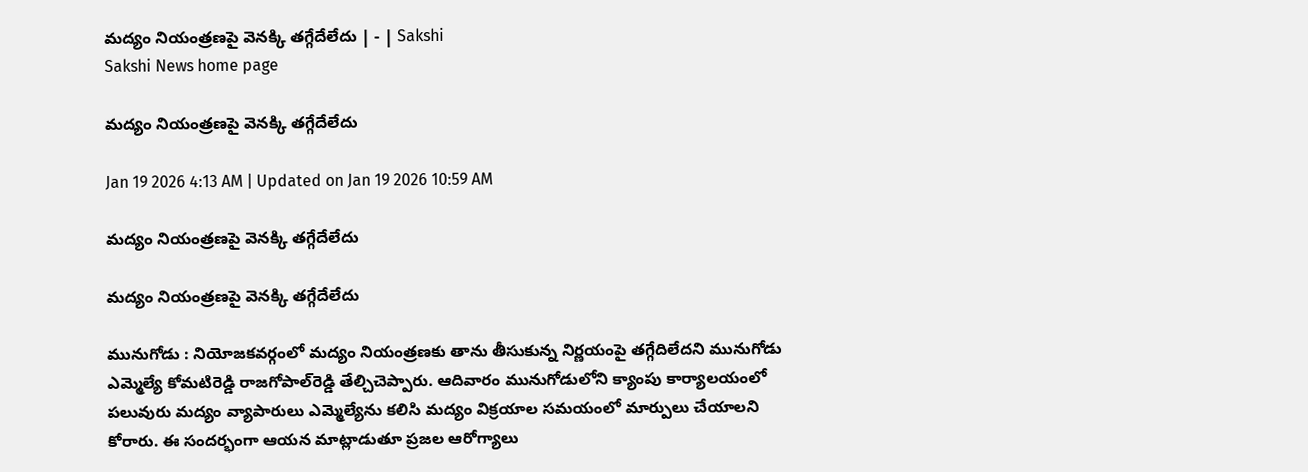మద్యం నియంత్రణపై వెనక్కి తగ్గేదేలేదు | - | Sakshi
Sakshi News home page

మద్యం నియంత్రణపై వెనక్కి తగ్గేదేలేదు

Jan 19 2026 4:13 AM | Updated on Jan 19 2026 10:59 AM

మద్యం నియంత్రణపై వెనక్కి తగ్గేదేలేదు

మద్యం నియంత్రణపై వెనక్కి తగ్గేదేలేదు

మునుగోడు : నియోజకవర్గంలో మద్యం నియంత్రణకు తాను తీసుకున్న నిర్ణయంపై తగ్గేదిలేదని మునుగోడు ఎమ్మెల్యే కోమటిరెడ్డి రాజగోపాల్‌రెడ్డి తేల్చిచెప్పారు. ఆదివారం మునుగోడులోని క్యాంపు కార్యాలయంలో పలువురు మద్యం వ్యాపారులు ఎమ్మెల్యేను కలిసి మద్యం విక్రయాల సమయంలో మార్పులు చేయాలని కోరారు. ఈ సందర్భంగా ఆయన మాట్లాడుతూ ప్రజల ఆరోగ్యాలు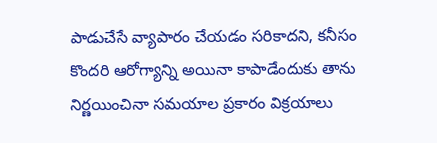పాడుచేసే వ్యాపారం చేయడం సరికాదని, కనీసం కొందరి ఆరోగ్యాన్ని అయినా కాపాడేందుకు తాను నిర్ణయించినా సమయాల ప్రకారం విక్రయాలు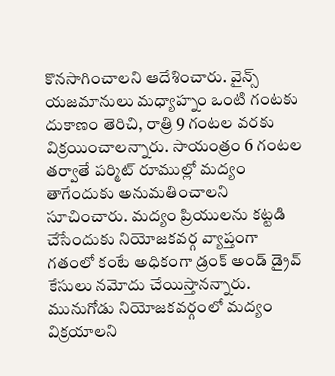కొనసాగించాలని ఆదేశించారు. వైన్స్‌ యజమానులు మధ్యాహ్నం ఒంటి గంటకు దుకాణం తెరిచి, రాత్రి 9 గంటల వరకు విక్రయించాలన్నారు. సాయంత్రం 6 గంటల తర్వాతే పర్మిట్‌ రూముల్లో మద్యం తాగేందుకు అనుమతించాలని సూచించారు. మద్యం ప్రియులను కట్టడి చేసేందుకు నియోజకవర్గ వ్యాప్తంగా గతంలో కంటే అధికంగా డ్రంక్‌ అండ్‌ డ్రైవ్‌ కేసులు నమోదు చేయిస్తానన్నారు. మునుగోడు నియోజకవర్గంలో మద్యం విక్రయాలని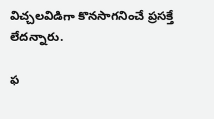విచ్చలవిడిగా కొనసాగనించే ప్రసక్తే లేదన్నారు.

ఫ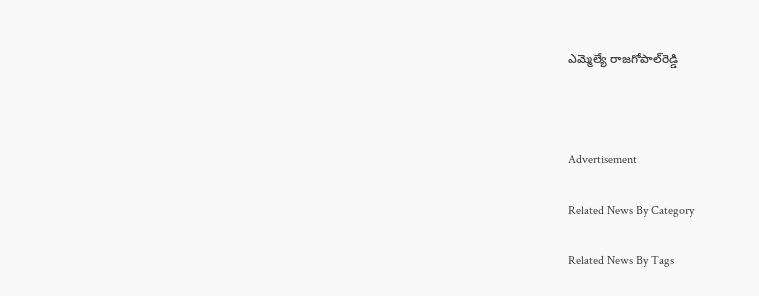ఎమ్మెల్యే రాజగోపాల్‌రెడ్డి



Advertisement

Related News By Category

Related News By Tags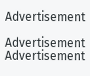Advertisement

Advertisement
Advertisement